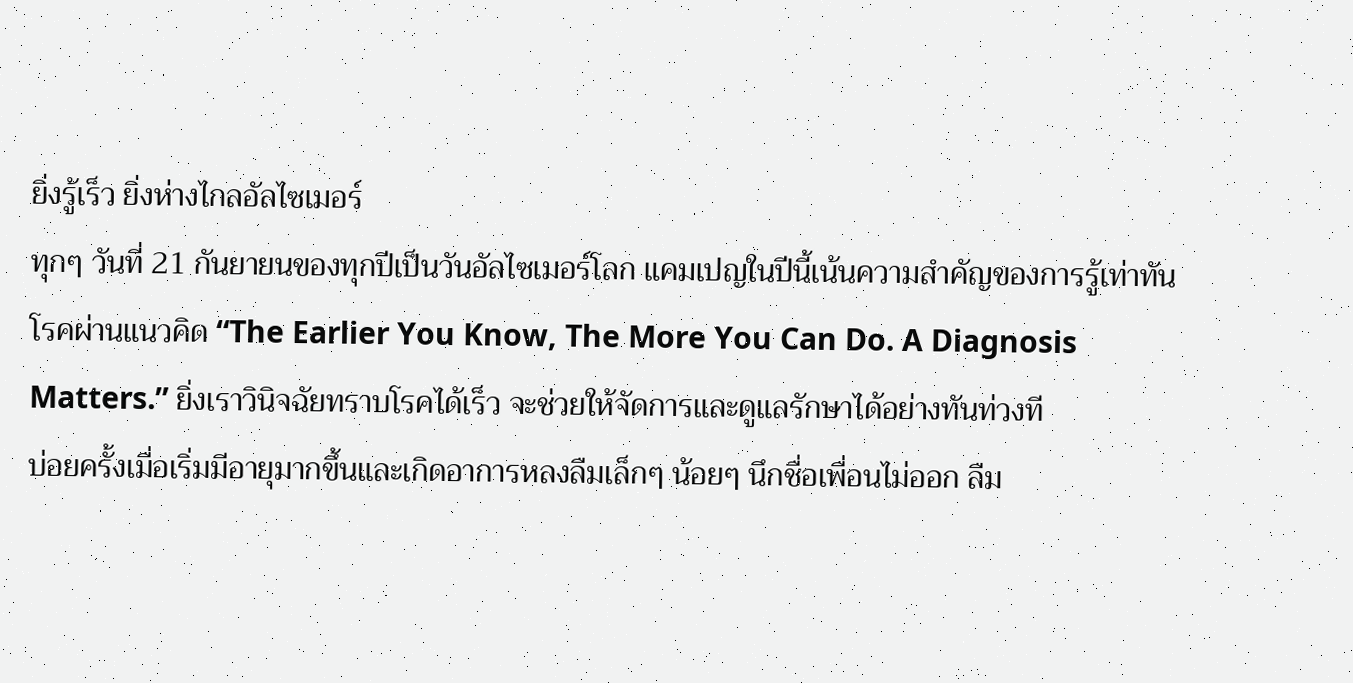ยิ่งรู้เร็ว ยิ่งห่างไกลอัลไซเมอร์
ทุกๆ วันที่ 21 กันยายนของทุกปีเป็นวันอัลไซเมอร์โลก แคมเปญในปีนี้เน้นความสำคัญของการรู้เท่าทันโรคผ่านแนวคิด “The Earlier You Know, The More You Can Do. A Diagnosis Matters.” ยิ่งเราวินิจฉัยทราบโรคได้เร็ว จะช่วยให้จัดการและดูแลรักษาได้อย่างทันท่วงที
บ่อยครั้งเมื่อเริ่มมีอายุมากขึ้นและเกิดอาการหลงลืมเล็กๆ น้อยๆ นึกชื่อเพื่อนไม่ออก ลืม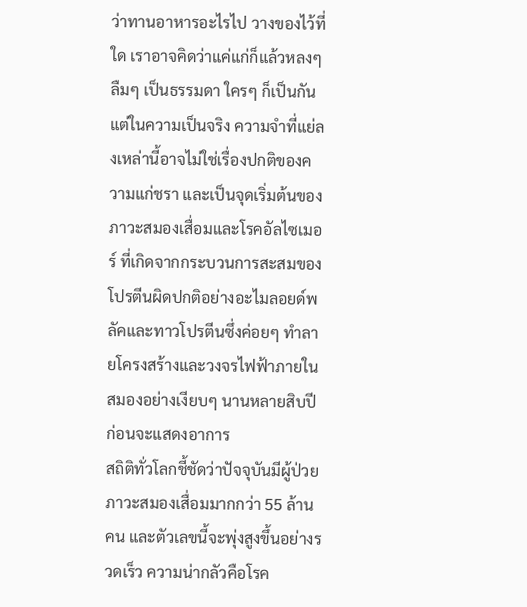ว่าทานอาหารอะไรไป วางของไว้ที่ใด เราอาจคิดว่าแค่แก่ก็แล้วหลงๆ ลืมๆ เป็นธรรมดา ใครๆ ก็เป็นกัน แต่ในความเป็นจริง ความจำที่แย่ลงเหล่านี้อาจไม่ใช่เรื่องปกติของความแก่ชรา และเป็นจุดเริ่มต้นของภาวะสมองเสื่อมและโรคอัลไซเมอร์ ที่เกิดจากกระบวนการสะสมของโปรตีนผิดปกติอย่างอะไมลอยด์พลัคและทาวโปรตีนซึ่งค่อยๆ ทำลายโครงสร้างและวงจรไฟฟ้าภายในสมองอย่างเงียบๆ นานหลายสิบปีก่อนจะแสดงอาการ
สถิติทั่วโลกชี้ชัดว่าปัจจุบันมีผู้ป่วยภาวะสมองเสื่อมมากกว่า 55 ล้านคน และตัวเลขนี้จะพุ่งสูงขึ้นอย่างรวดเร็ว ความน่ากลัวคือโรค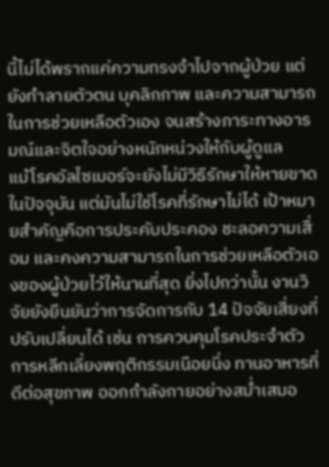นี้ไม่ได้พรากแค่ความทรงจำไปจากผู้ป่วย แต่ยังทำลายตัวตน บุคลิกภาพ และความสามารถในการช่วยเหลือตัวเอง จนสร้างภาระทางอารมณ์และจิตใจอย่างหนักหน่วงให้กับผู้ดูแล
แม้โรคอัลไซเมอร์จะยังไม่มีวิธีรักษาให้หายขาดในปัจจุบัน แต่มันไม่ใช่โรคที่รักษาไม่ได้ เป้าหมายสำคัญคือการประคับประคอง ชะลอความเสื่อม และคงความสามารถในการช่วยเหลือตัวเองของผู้ป่วยไว้ให้นานที่สุด ยิ่งไปกว่านั้น งานวิจัยยังยืนยันว่าการจัดการกับ 14 ปัจจัยเสี่ยงที่ปรับเปลี่ยนได้ เช่น การควบคุมโรคประจำตัว การหลีกเลี่ยงพฤติกรรมเนือยนิ่ง ทานอาหารที่ดีต่อสุขภาพ ออกกำลังกายอย่างสม่ำเสมอ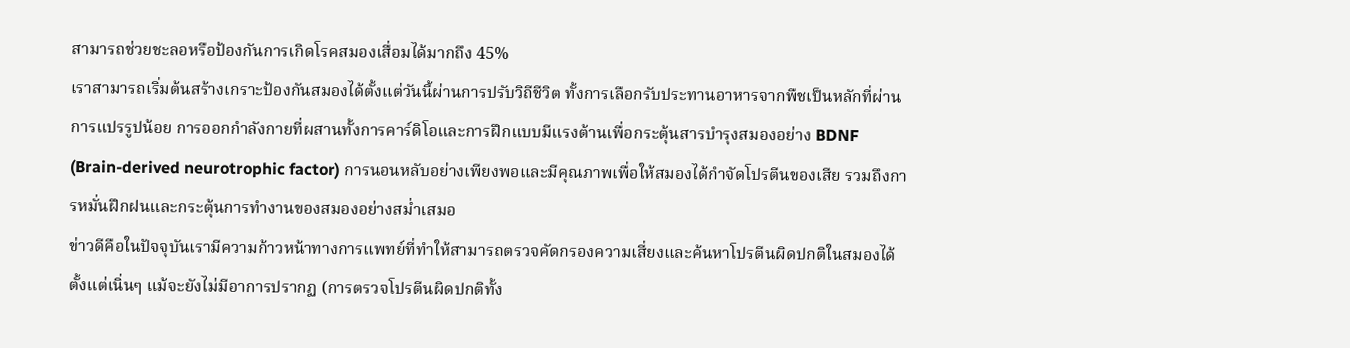สามารถช่วยชะลอหรือป้องกันการเกิดโรคสมองเสื่อมได้มากถึง 45%
เราสามารถเริ่มต้นสร้างเกราะป้องกันสมองได้ตั้งแต่วันนี้ผ่านการปรับวิถีชีวิต ทั้งการเลือกรับประทานอาหารจากพืชเป็นหลักที่ผ่านการแปรรูปน้อย การออกกำลังกายที่ผสานทั้งการคาร์ดิโอและการฝึกแบบมีแรงต้านเพื่อกระตุ้นสารบำรุงสมองอย่าง BDNF (Brain-derived neurotrophic factor) การนอนหลับอย่างเพียงพอและมีคุณภาพเพื่อให้สมองได้กำจัดโปรตีนของเสีย รวมถึงการหมั่นฝึกฝนและกระตุ้นการทำงานของสมองอย่างสม่ำเสมอ
ข่าวดีคือในปัจจุบันเรามีความก้าวหน้าทางการแพทย์ที่ทำให้สามารถตรวจคัดกรองความเสี่ยงและค้นหาโปรตีนผิดปกติในสมองได้ตั้งแต่เนิ่นๆ แม้จะยังไม่มีอาการปรากฏ (การตรวจโปรตีนผิดปกติทั้ง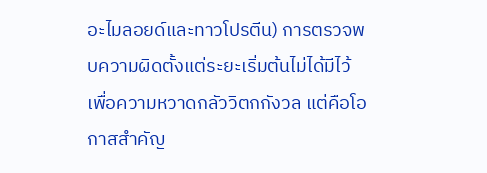อะไมลอยด์และทาวโปรตีน) การตรวจพบความผิดตั้งแต่ระยะเริ่มต้นไม่ได้มีไว้เพื่อความหวาดกลัววิตกกังวล แต่คือโอกาสสำคัญ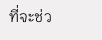ที่จะช่ว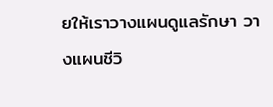ยให้เราวางแผนดูแลรักษา วางแผนชีวิ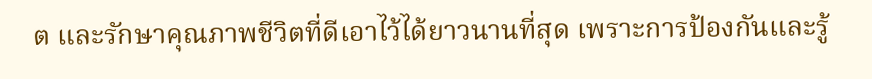ต และรักษาคุณภาพชีวิตที่ดีเอาไว้ได้ยาวนานที่สุด เพราะการป้องกันและรู้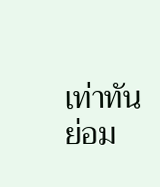เท่าทันย่อม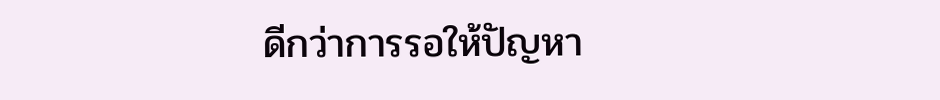ดีกว่าการรอให้ปัญหา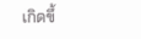เกิดขึ้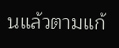นแล้วตามแก้